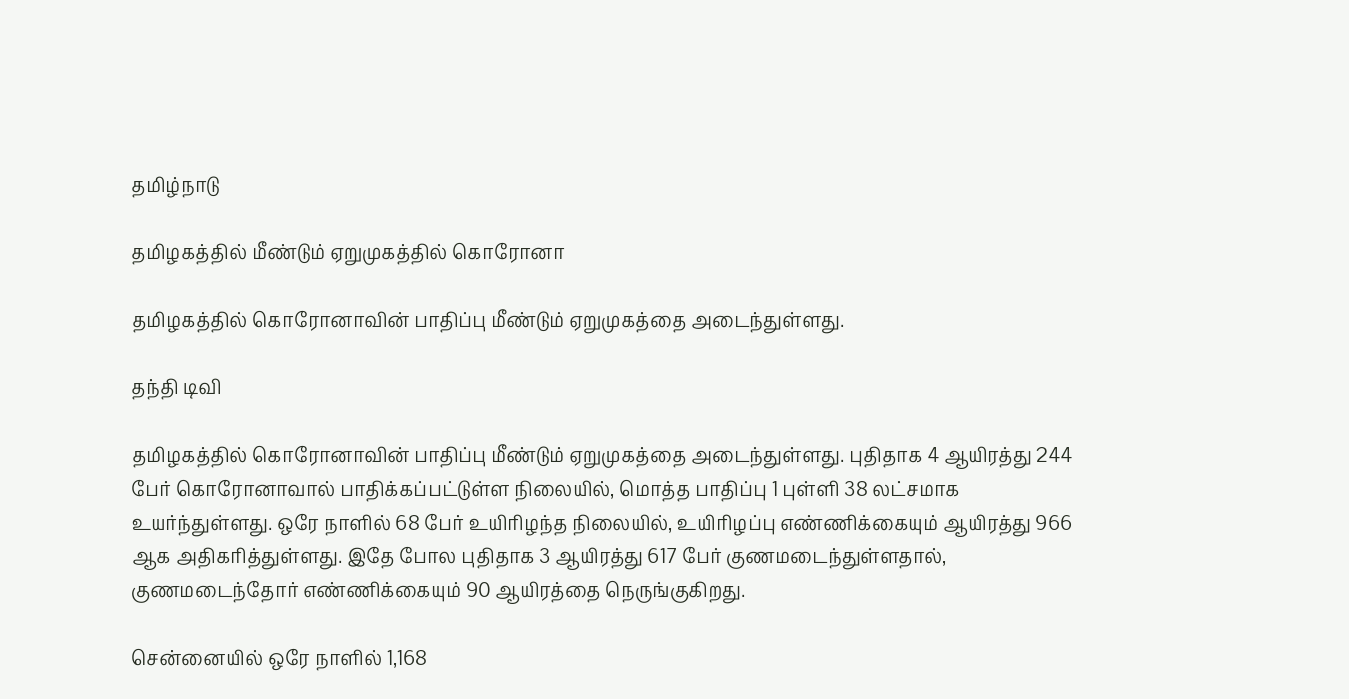தமிழ்நாடு

தமிழகத்தில் மீண்டும் ஏறுமுகத்தில் கொரோனா

தமிழகத்தில் கொரோனாவின் பாதிப்பு மீண்டும் ஏறுமுகத்தை அடைந்துள்ளது.

தந்தி டிவி

தமிழகத்தில் கொரோனாவின் பாதிப்பு மீண்டும் ஏறுமுகத்தை அடைந்துள்ளது. புதிதாக 4 ஆயிரத்து 244 பேர் கொரோனாவால் பாதிக்கப்பட்டுள்ள நிலையில், மொத்த பாதிப்பு 1 புள்ளி 38 லட்சமாக உயர்ந்துள்ளது. ஒரே நாளில் 68 பேர் உயிரிழந்த நிலையில், உயிரிழப்பு எண்ணிக்கையும் ஆயிரத்து 966 ஆக அதிகரித்துள்ளது. இதே போல புதிதாக 3 ஆயிரத்து 617 பேர் குணமடைந்துள்ளதால், குணமடைந்தோர் எண்ணிக்கையும் 90 ஆயிரத்தை நெருங்குகிறது.

சென்னையில் ஒரே நாளில் 1,168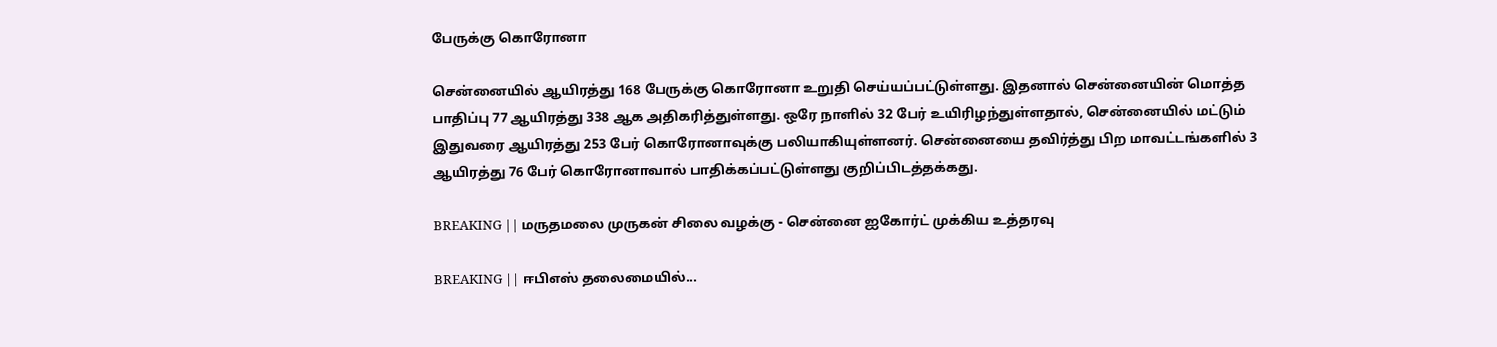பேருக்கு கொரோனா

சென்னையில் ஆயிரத்து 168 பேருக்கு கொரோனா உறுதி செய்யப்பட்டுள்ளது. இதனால் சென்னையின் மொத்த பாதிப்பு 77 ஆயிரத்து 338 ஆக அதிகரித்துள்ளது. ஒரே நாளில் 32 பேர் உயிரிழந்துள்ளதால், சென்னையில் மட்டும் இதுவரை ஆயிரத்து 253 பேர் கொரோனாவுக்கு பலியாகியுள்ளனர். சென்னையை தவிர்த்து பிற மாவட்டங்களில் 3 ஆயிரத்து 76 பேர் கொரோனாவால் பாதிக்கப்பட்டுள்ளது குறிப்பிடத்தக்கது.

BREAKING || மருதமலை முருகன் சிலை வழக்கு - சென்னை ஐகோர்ட் முக்கிய உத்தரவு

BREAKING || ஈபிஎஸ் தலைமையில்...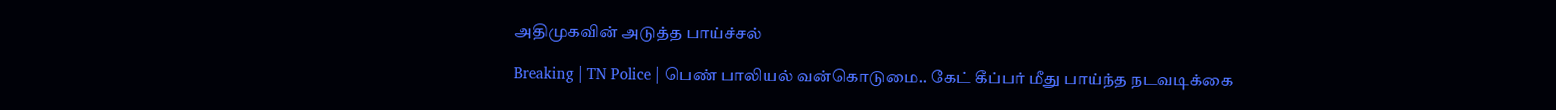அதிமுகவின் அடுத்த பாய்ச்சல்

Breaking | TN Police | பெண் பாலியல் வன்கொடுமை.. கேட் கீப்பர் மீது பாய்ந்த நடவடிக்கை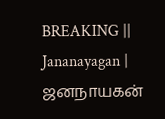BREAKING || Jananayagan | ஜனநாயகன்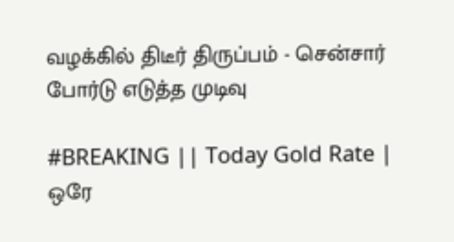வழக்கில் திடீர் திருப்பம் - சென்சார் போர்டு எடுத்த முடிவு

#BREAKING || Today Gold Rate | ஒரே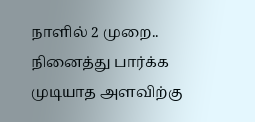நாளில் 2 முறை.. நினைத்து பார்க்க முடியாத அளவிற்கு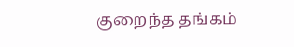குறைந்த தங்கம்